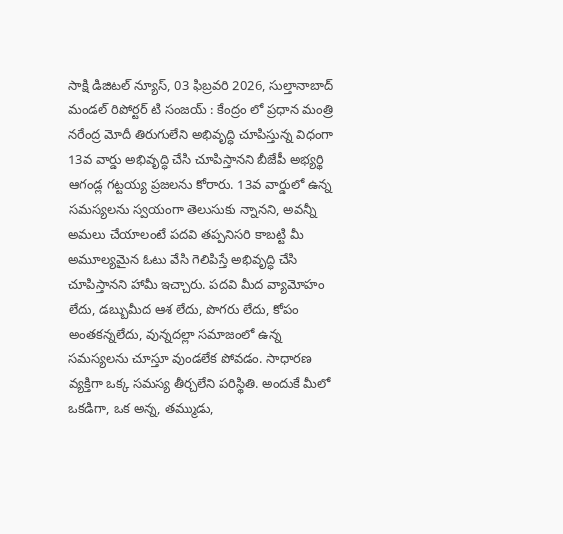సాక్షి డిజిటల్ న్యూస్, 03 ఫిబ్రవరి 2026, సుల్తానాబాద్ మండల్ రిపోర్టర్ టి సంజయ్ : కేంద్రం లో ప్రధాన మంత్రి నరేంద్ర మోదీ తిరుగులేని అభివృద్ధి చూపిస్తున్న విధంగా 13వ వార్డు అభివృద్ధి చేసి చూపిస్తానని బీజేపీ అభ్యర్థి ఆగండ్ల గట్టయ్య ప్రజలను కోరారు. 13వ వార్డులో ఉన్న సమస్యలను స్వయంగా తెలుసుకు న్నానని, అవన్నీ అమలు చేయాలంటే పదవి తప్పనిసరి కాబట్టి మీ అమూల్యమైన ఓటు వేసి గెలిపిస్తే అభివృద్ధి చేసి చూపిస్తానని హామీ ఇచ్చారు. పదవి మీద వ్యామోహం లేదు, డబ్బుమీద ఆశ లేదు, పొగరు లేదు, కోపం అంతకన్నలేదు, వున్నదల్లా సమాజంలో ఉన్న సమస్యలను చూస్తూ వుండలేక పోవడం. సాధారణ వ్యక్తిగా ఒక్క సమస్య తీర్చలేని పరిస్థితి. అందుకే మీలో ఒకడిగా, ఒక అన్న, తమ్ముడు,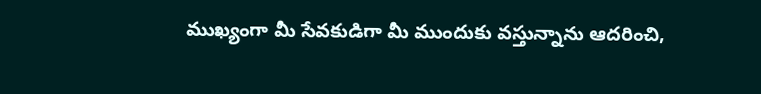ముఖ్యంగా మీ సేవకుడిగా మీ ముందుకు వస్తున్నాను ఆదరించి,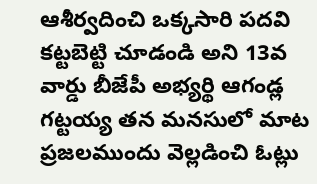ఆశీర్వదించి ఒక్కసారి పదవి కట్టబెట్టి చూడండి అని 13వ వార్డు బీజేపీ అభ్యర్థి ఆగండ్ల గట్టయ్య తన మనసులో మాట ప్రజలముందు వెల్లడించి ఓట్లు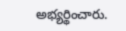అభ్యర్థించారు.